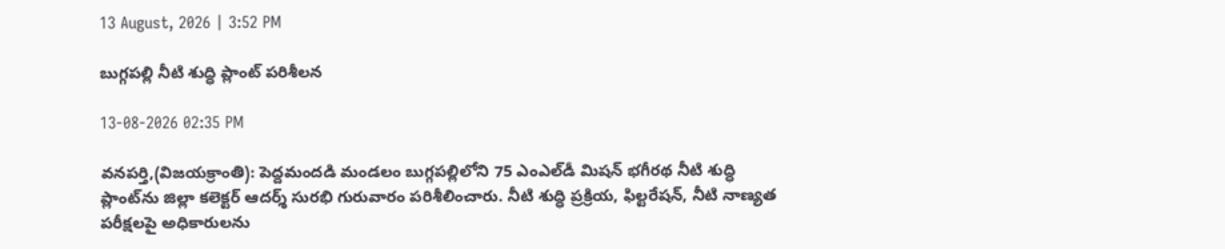13 August, 2026 | 3:52 PM

బుగ్గపల్లి నీటి శుద్ధి ప్లాంట్‌ పరిశీలన

13-08-2026 02:35 PM

వనపర్తి,(విజయక్రాంతి): పెద్దమందడి మండలం బుగ్గపల్లిలోని 75 ఎంఎల్‌డీ మిషన్‌ భగీరథ నీటి శుద్ధి ప్లాంట్‌ను జిల్లా కలెక్టర్‌ ఆదర్శ్‌ సురభి గురువారం పరిశీలించారు. నీటి శుద్ధి ప్రక్రియ, ఫిల్టరేషన్‌, నీటి నాణ్యత పరీక్షలపై అధికారులను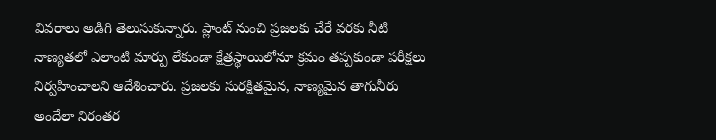వివరాలు అడిగి తెలుసుకున్నారు. ప్లాంట్‌ నుంచి ప్రజలకు చేరే వరకు నీటి నాణ్యతలో ఎలాంటి మార్పు లేకుండా క్షేత్రస్థాయిలోనూ క్రమం తప్పకుండా పరీక్షలు నిర్వహించాలని ఆదేశించారు. ప్రజలకు సురక్షితమైన, నాణ్యమైన తాగునీరు అందేలా నిరంతర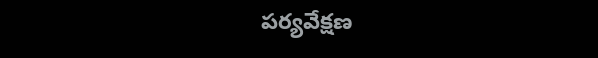పర్యవేక్షణ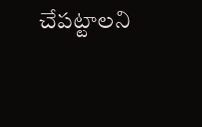చేపట్టాలని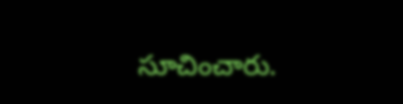సూచించారు.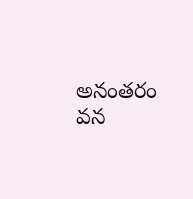అనంతరం వన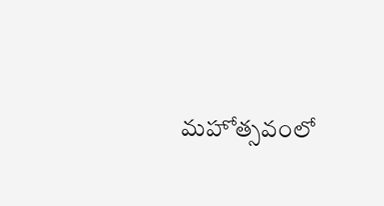మహోత్సవంలో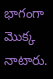భాగంగా మొక్క నాటారు.